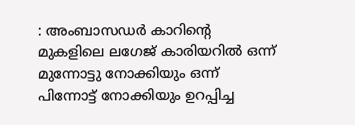: അംബാസഡർ കാറിന്റെ മുകളിലെ ലഗേജ് കാരിയറിൽ ഒന്ന് മുന്നോട്ടു നോക്കിയും ഒന്ന് പിന്നോട്ട് നോക്കിയും ഉറപ്പിച്ച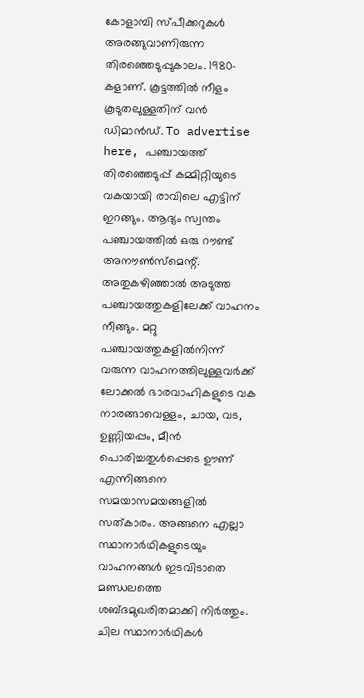കോളാമ്പി സ്പീക്കറുകൾ അരങ്ങുവാണിരുന്ന തിരഞ്ഞെടുപ്പുകാലം. 1980-കളാണ്. കൂട്ടത്തിൽ നീളം കൂടുതലുള്ളതിന് വൻ ഡിമാൻഡ്. To advertise here, പഞ്ചായത്ത് തിരഞ്ഞെടുപ്പ് കമ്മിറ്റിയുടെ വകയായി രാവിലെ എട്ടിന് ഇറങ്ങും. ആദ്യം സ്വന്തം പഞ്ചായത്തിൽ ഒരു റൗണ്ട് അനൗൺസ്മെന്റ്. അതുകഴിഞ്ഞാൽ അടുത്ത പഞ്ചായത്തുകളിലേക്ക് വാഹനം നീങ്ങും. മറ്റു പഞ്ചായത്തുകളിൽനിന്ന് വരുന്ന വാഹനത്തിലുള്ളവർക്ക് ലോക്കൽ ഭാരവാഹികളുടെ വക നാരങ്ങാവെള്ളം, ചായ, വട, ഉണ്ണിയപ്പം, മീൻ പൊരിച്ചതുൾപ്പെടെ ഊണ് എന്നിങ്ങനെ സമയാസമയങ്ങളിൽ സത്കാരം. അങ്ങനെ എല്ലാ സ്ഥാനാർഥികളുടെയും വാഹനങ്ങൾ ഇടവിടാതെ മണ്ഡലത്തെ ശബ്ദമുഖരിതമാക്കി നിർത്തും. ചില സ്ഥാനാർഥികൾ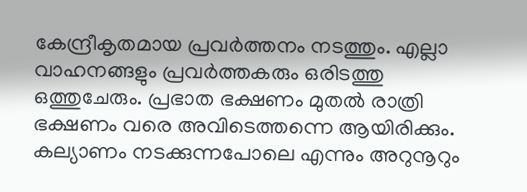കേന്ദ്രീകൃതമായ പ്രവർത്തനം നടത്തും. എല്ലാ വാഹനങ്ങളും പ്രവർത്തകരും ഒരിടത്തു ഒത്തുചേരും. പ്രഭാത ഭക്ഷണം മുതൽ രാത്രി ഭക്ഷണം വരെ അവിടെത്തന്നെ ആയിരിക്കും. കല്യാണം നടക്കുന്നപോലെ എന്നും അറുനൂറും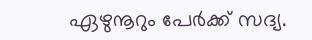ഏഴുനൂറും പേർക്ക് സദ്യ.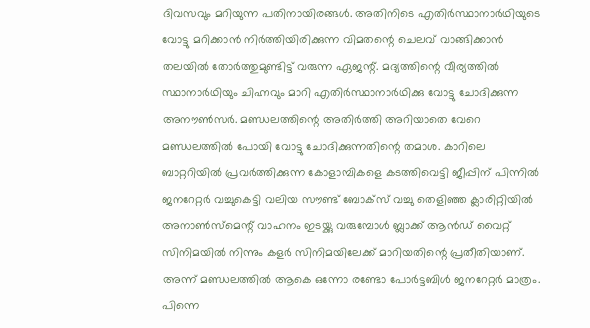ദിവസവും മറിയുന്ന പതിനായിരങ്ങൾ. അതിനിടെ എതിർസ്ഥാനാർഥിയുടെ വോട്ടു മറിക്കാൻ നിർത്തിയിരിക്കുന്ന വിമതന്റെ ചെലവ് വാങ്ങിക്കാൻ തലയിൽ തോർത്തുമുണ്ടിട്ട് വരുന്ന ഏജന്റ്. മദ്യത്തിന്റെ വീര്യത്തിൽ സ്ഥാനാർഥിയും ചിഹ്നവും മാറി എതിർസ്ഥാനാർഥിക്കു വോട്ടു ചോദിക്കുന്ന അനൗൺസർ. മണ്ഡലത്തിന്റെ അതിർത്തി അറിയാതെ വേറെ മണ്ഡലത്തിൽ പോയി വോട്ടു ചോദിക്കുന്നതിന്റെ തമാശ. കാറിലെ ബാറ്ററിയിൽ പ്രവർത്തിക്കുന്ന കോളാമ്പികളെ കടത്തിവെട്ടി ജീപ്പിന് പിന്നിൽ ജനറേറ്റർ വച്ചുകെട്ടി വലിയ സൗണ്ട് ബോക്സ് വച്ചു തെളിഞ്ഞ ക്ലാരിറ്റിയിൽ അനാൺസ്മെന്റ് വാഹനം ഇടയ്ക്കു വരുമ്പോൾ ബ്ലാക്ക് ആൻഡ് വൈറ്റ് സിനിമയിൽ നിന്നും കളർ സിനിമയിലേക്ക് മാറിയതിന്റെ പ്രതീതിയാണ്. അന്ന് മണ്ഡലത്തിൽ ആകെ ഒന്നോ രണ്ടോ പോർട്ടബിൾ ജനറേറ്റർ മാത്രം. പിന്നെ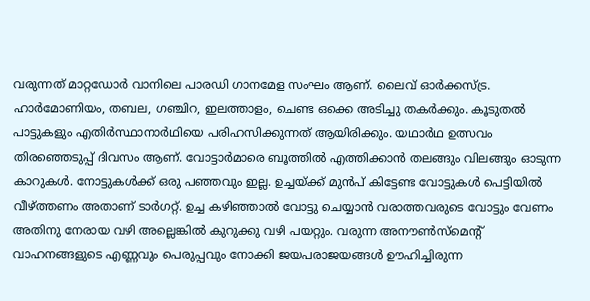വരുന്നത് മാറ്റഡോർ വാനിലെ പാരഡി ഗാനമേള സംഘം ആണ്. ലൈവ് ഓർക്കസ്ട്ര. ഹാർമോണിയം, തബല, ഗഞ്ചിറ, ഇലത്താളം, ചെണ്ട ഒക്കെ അടിച്ചു തകർക്കും. കൂടുതൽ പാട്ടുകളും എതിർസ്ഥാനാർഥിയെ പരിഹസിക്കുന്നത് ആയിരിക്കും. യഥാർഥ ഉത്സവം തിരഞ്ഞെടുപ്പ് ദിവസം ആണ്. വോട്ടാർമാരെ ബൂത്തിൽ എത്തിക്കാൻ തലങ്ങും വിലങ്ങും ഓടുന്ന കാറുകൾ. നോട്ടുകൾക്ക് ഒരു പഞ്ഞവും ഇല്ല. ഉച്ചയ്ക്ക് മുൻപ് കിട്ടേണ്ട വോട്ടുകൾ പെട്ടിയിൽ വീഴ്ത്തണം അതാണ് ടാർഗറ്റ്. ഉച്ച കഴിഞ്ഞാൽ വോട്ടു ചെയ്യാൻ വരാത്തവരുടെ വോട്ടും വേണം അതിനു നേരായ വഴി അല്ലെങ്കിൽ കുറുക്കു വഴി പയറ്റും. വരുന്ന അനൗൺസ്മെന്റ് വാഹനങ്ങളുടെ എണ്ണവും പെരുപ്പവും നോക്കി ജയപരാജയങ്ങൾ ഊഹിച്ചിരുന്ന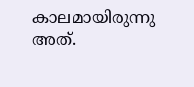കാലമായിരുന്നു അത്.